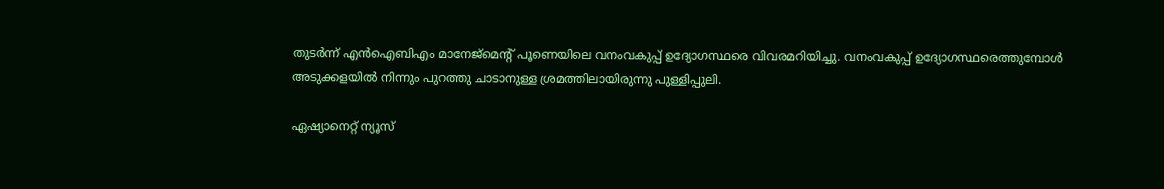തുടര്‍ന്ന് എന്‍ഐബിഎം മാനേജ്‌മെന്റ് പൂണെയിലെ വനംവകുപ്പ് ഉദ്യോഗസ്ഥരെ വിവരമറിയിച്ചു. വനംവകുപ്പ് ഉദ്യോഗസ്ഥരെത്തുമ്പോള്‍ അടുക്കളയില്‍ നിന്നും പുറത്തു ചാടാനുള്ള ശ്രമത്തിലായിരുന്നു പുള്ളിപ്പുലി.

ഏഷ്യാനെറ്റ് ന്യൂസ്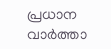പ്രധാന വാർത്താ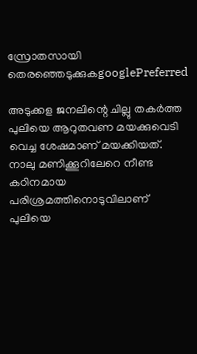സ്രോതസായി തെരഞ്ഞെടുക്കുകgooglePreferred

അടുക്കള ജനലിന്റെ ചില്ലു തകര്‍ത്ത പുലിയെ ആറുതവണ മയക്കുവെടി വെച്ച ശേഷമാണ് മയക്കിയത്. നാലു മണിക്കൂറിലേറെ നീണ്ട കഠിനമായ പരിശ്രമത്തിനൊടുവിലാണ് പുലിയെ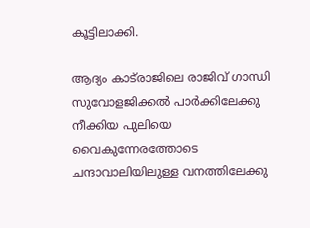കൂട്ടിലാക്കി.

ആദ്യം കാട്‌രാജിലെ രാജിവ് ഗാന്ധി സുവോളജിക്കല്‍ പാര്‍ക്കിലേക്കു നീക്കിയ പുലിയെ വൈകുന്നേരത്തോടെ ചന്ദാവാലിയിലുള്ള വനത്തിലേക്കു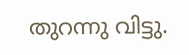തുറന്നു വിട്ടു.